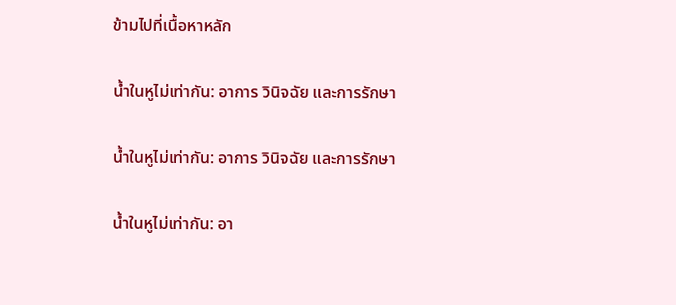ข้ามไปที่เนื้อหาหลัก

น้ำในหูไม่เท่ากัน: อาการ วินิจฉัย และการรักษา

น้ำในหูไม่เท่ากัน: อาการ วินิจฉัย และการรักษา

น้ำในหูไม่เท่ากัน: อา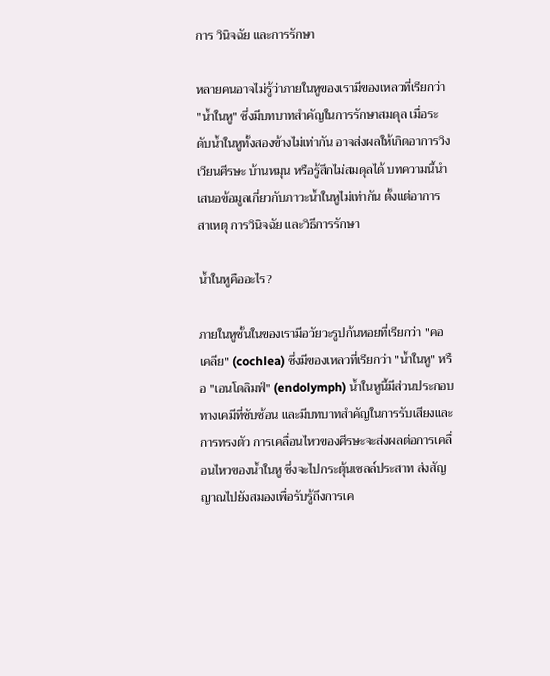การ วินิจฉัย และการรักษา

หลายคนอาจไม่รู้ว่าภายในหูของเรามีของเหลวที่เรียกว่า "น้ำในหู" ซึ่งมีบทบาทสำคัญในการรักษาสมดุล เมื่อระดับน้ำในหูทั้งสองข้างไม่เท่ากัน อาจส่งผลให้เกิดอาการวิงเวียนศีรษะ บ้านหมุน หรือรู้สึกไม่สมดุลได้ บทความนี้นำเสนอข้อมูลเกี่ยวกับภาวะน้ำในหูไม่เท่ากัน ตั้งแต่อาการ สาเหตุ การวินิจฉัย และวิธีการรักษา

น้ำในหูคืออะไร?

ภายในหูชั้นในของเรามีอวัยวะรูปก้นหอยที่เรียกว่า "คอเคลีย" (cochlea) ซึ่งมีของเหลวที่เรียกว่า "น้ำในหู" หรือ "เอนโดลิมฟ์" (endolymph) น้ำในหูนี้มีส่วนประกอบทางเคมีที่ซับซ้อน และมีบทบาทสำคัญในการรับเสียงและการทรงตัว การเคลื่อนไหวของศีรษะจะส่งผลต่อการเคลื่อนไหวของน้ำในหู ซึ่งจะไปกระตุ้นเซลล์ประสาท ส่งสัญญาณไปยังสมองเพื่อรับรู้ถึงการเค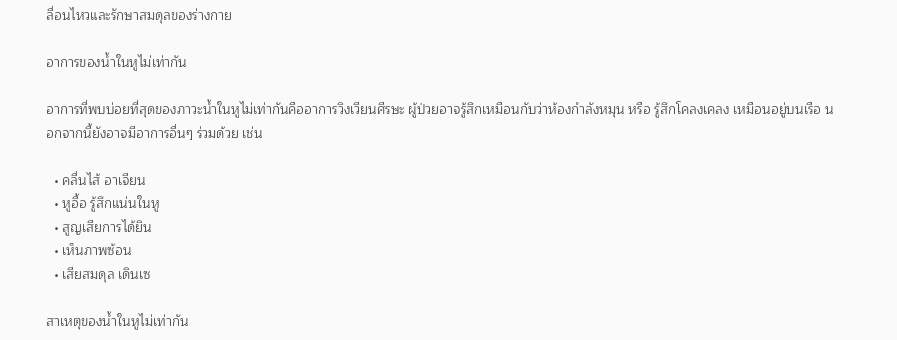ลื่อนไหวและรักษาสมดุลของร่างกาย

อาการของน้ำในหูไม่เท่ากัน

อาการที่พบบ่อยที่สุดของภาวะน้ำในหูไม่เท่ากันคืออาการวิงเวียนศีรษะ ผู้ป่วยอาจรู้สึกเหมือนกับว่าห้องกำลังหมุน หรือ รู้สึกโคลงเคลง เหมือนอยู่บนเรือ นอกจากนี้ยังอาจมีอาการอื่นๆ ร่วมด้วย เช่น

  • คลื่นไส้ อาเจียน
  • หูอื้อ รู้สึกแน่นในหู
  • สูญเสียการได้ยิน
  • เห็นภาพซ้อน
  • เสียสมดุล เดินเซ

สาเหตุของน้ำในหูไม่เท่ากัน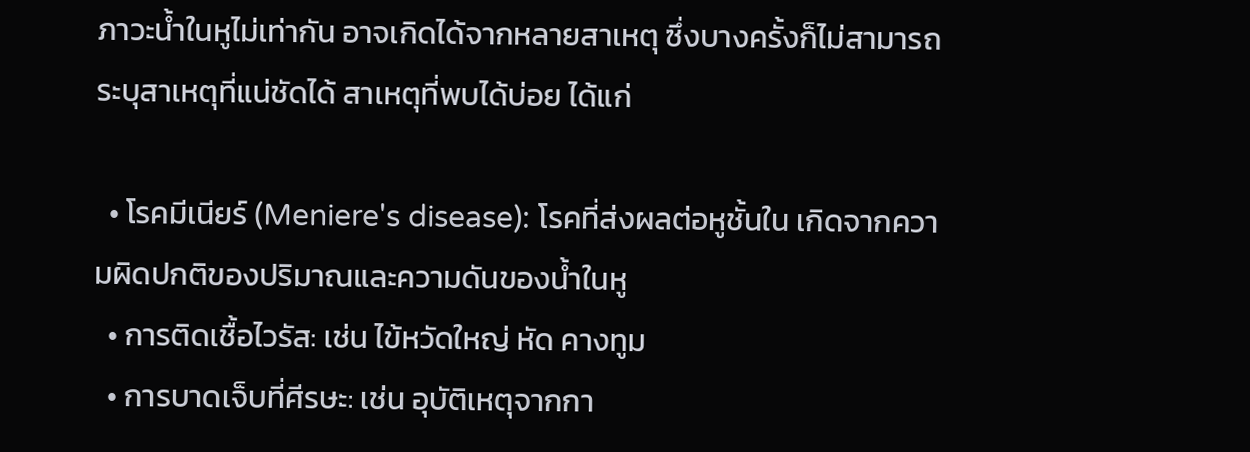ภาวะน้ำในหูไม่เท่ากัน อาจเกิดได้จากหลายสาเหตุ ซึ่งบางครั้งก็ไม่สามารถระบุสาเหตุที่แน่ชัดได้ สาเหตุที่พบได้บ่อย ได้แก่

  • โรคมีเนียร์ (Meniere's disease): โรคที่ส่งผลต่อหูชั้นใน เกิดจากความผิดปกติของปริมาณและความดันของน้ำในหู
  • การติดเชื้อไวรัส: เช่น ไข้หวัดใหญ่ หัด คางทูม
  • การบาดเจ็บที่ศีรษะ: เช่น อุบัติเหตุจากกา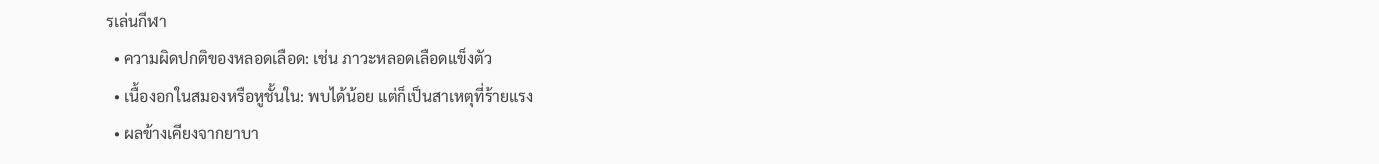รเล่นกีฬา
  • ความผิดปกติของหลอดเลือด: เช่น ภาวะหลอดเลือดแข็งตัว
  • เนื้องอกในสมองหรือหูชั้นใน: พบได้น้อย แต่ก็เป็นสาเหตุที่ร้ายแรง
  • ผลข้างเคียงจากยาบา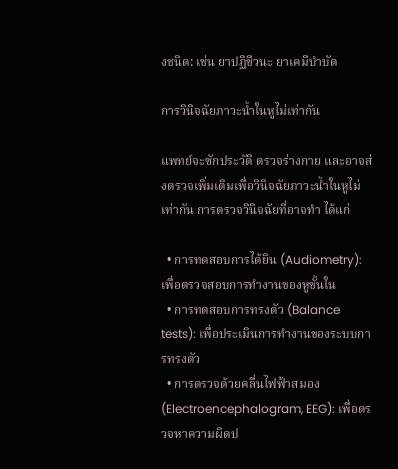งชนิด: เช่น ยาปฏิชีวนะ ยาเคมีบำบัด

การวินิจฉัยภาวะน้ำในหูไม่เท่ากัน

แพทย์จะซักประวัติ ตรวจร่างกาย และอาจส่งตรวจเพิ่มเติมเพื่อวินิจฉัยภาวะน้ำในหูไม่เท่ากัน การตรวจวินิจฉัยที่อาจทำ ได้แก่

  • การทดสอบการได้ยิน (Audiometry): เพื่อตรวจสอบการทำงานของหูชั้นใน
  • การทดสอบการทรงตัว (Balance tests): เพื่อประเมินการทำงานของระบบการทรงตัว
  • การตรวจด้วยคลื่นไฟฟ้าสมอง (Electroencephalogram, EEG): เพื่อตรวจหาความผิดป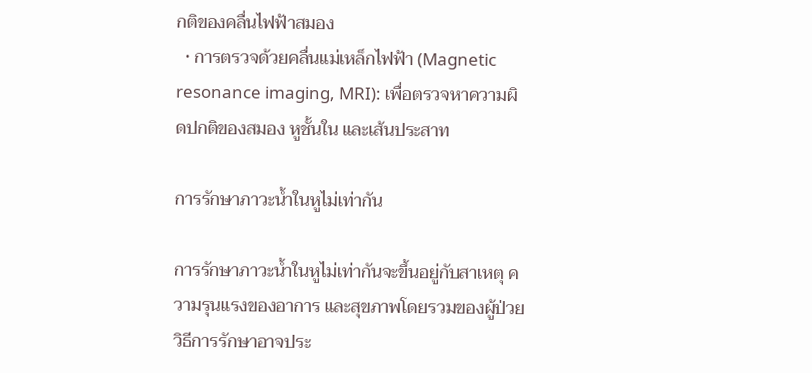กติของคลื่นไฟฟ้าสมอง
  • การตรวจด้วยคลื่นแม่เหล็กไฟฟ้า (Magnetic resonance imaging, MRI): เพื่อตรวจหาความผิดปกติของสมอง หูชั้นใน และเส้นประสาท

การรักษาภาวะน้ำในหูไม่เท่ากัน

การรักษาภาวะน้ำในหูไม่เท่ากันจะขึ้นอยู่กับสาเหตุ ความรุนแรงของอาการ และสุขภาพโดยรวมของผู้ป่วย วิธีการรักษาอาจประ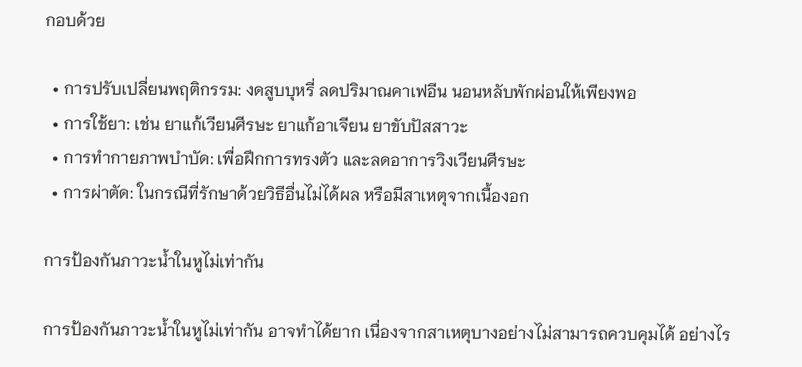กอบด้วย

  • การปรับเปลี่ยนพฤติกรรม: งดสูบบุหรี่ ลดปริมาณคาเฟอีน นอนหลับพักผ่อนให้เพียงพอ
  • การใช้ยา: เช่น ยาแก้เวียนศีรษะ ยาแก้อาเจียน ยาขับปัสสาวะ
  • การทำกายภาพบำบัด: เพื่อฝึกการทรงตัว และลดอาการวิงเวียนศีรษะ
  • การผ่าตัด: ในกรณีที่รักษาด้วยวิธีอื่นไม่ได้ผล หรือมีสาเหตุจากเนื้องอก

การป้องกันภาวะน้ำในหูไม่เท่ากัน

การป้องกันภาวะน้ำในหูไม่เท่ากัน อาจทำได้ยาก เนื่องจากสาเหตุบางอย่างไม่สามารถควบคุมได้ อย่างไร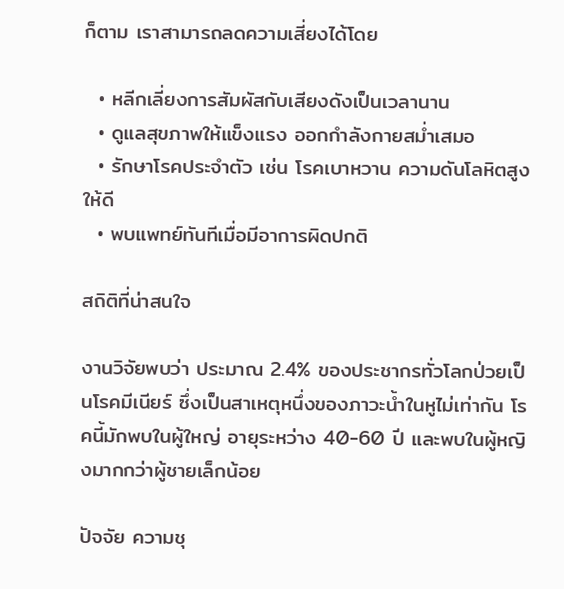ก็ตาม เราสามารถลดความเสี่ยงได้โดย

  • หลีกเลี่ยงการสัมผัสกับเสียงดังเป็นเวลานาน
  • ดูแลสุขภาพให้แข็งแรง ออกกำลังกายสม่ำเสมอ
  • รักษาโรคประจำตัว เช่น โรคเบาหวาน ความดันโลหิตสูง ให้ดี
  • พบแพทย์ทันทีเมื่อมีอาการผิดปกติ

สถิติที่น่าสนใจ

งานวิจัยพบว่า ประมาณ 2.4% ของประชากรทั่วโลกป่วยเป็นโรคมีเนียร์ ซึ่งเป็นสาเหตุหนึ่งของภาวะน้ำในหูไม่เท่ากัน โรคนี้มักพบในผู้ใหญ่ อายุระหว่าง 40-60 ปี และพบในผู้หญิงมากกว่าผู้ชายเล็กน้อย

ปัจจัย ความชุ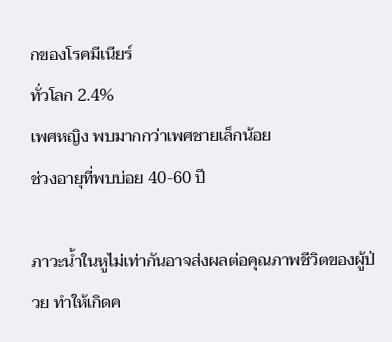กของโรคมีเนียร์
ทั่วโลก 2.4%
เพศหญิง พบมากกว่าเพศชายเล็กน้อย
ช่วงอายุที่พบบ่อย 40-60 ปี

ภาวะน้ำในหูไม่เท่ากันอาจส่งผลต่อคุณภาพชีวิตของผู้ป่วย ทำให้เกิดค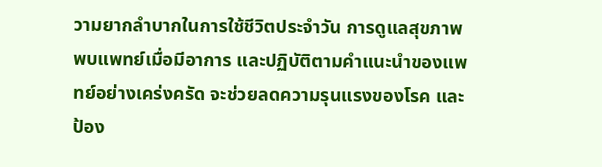วามยากลำบากในการใช้ชีวิตประจำวัน การดูแลสุขภาพ พบแพทย์เมื่อมีอาการ และปฏิบัติตามคำแนะนำของแพทย์อย่างเคร่งครัด จะช่วยลดความรุนแรงของโรค และป้อง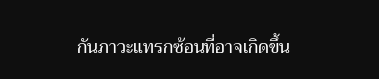กันภาวะแทรกซ้อนที่อาจเกิดขึ้น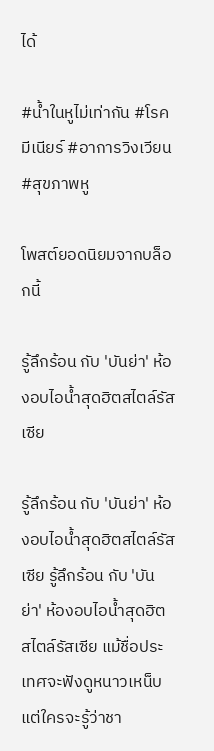ได้

#น้ำในหูไม่เท่ากัน #โรคมีเนียร์ #อาการวิงเวียน #สุขภาพหู

โพสต์ยอดนิยมจากบล็อกนี้

รู้ลึกร้อน กับ 'บันย่า' ห้องอบไอน้ำสุดฮิตสไตล์รัสเซีย

รู้ลึกร้อน กับ 'บันย่า' ห้องอบไอน้ำสุดฮิตสไตล์รัสเซีย รู้ลึกร้อน กับ 'บันย่า' ห้องอบไอน้ำสุดฮิตสไตล์รัสเซีย แม้ชื่อประเทศจะฟังดูหนาวเหน็บ แต่ใครจะรู้ว่าชา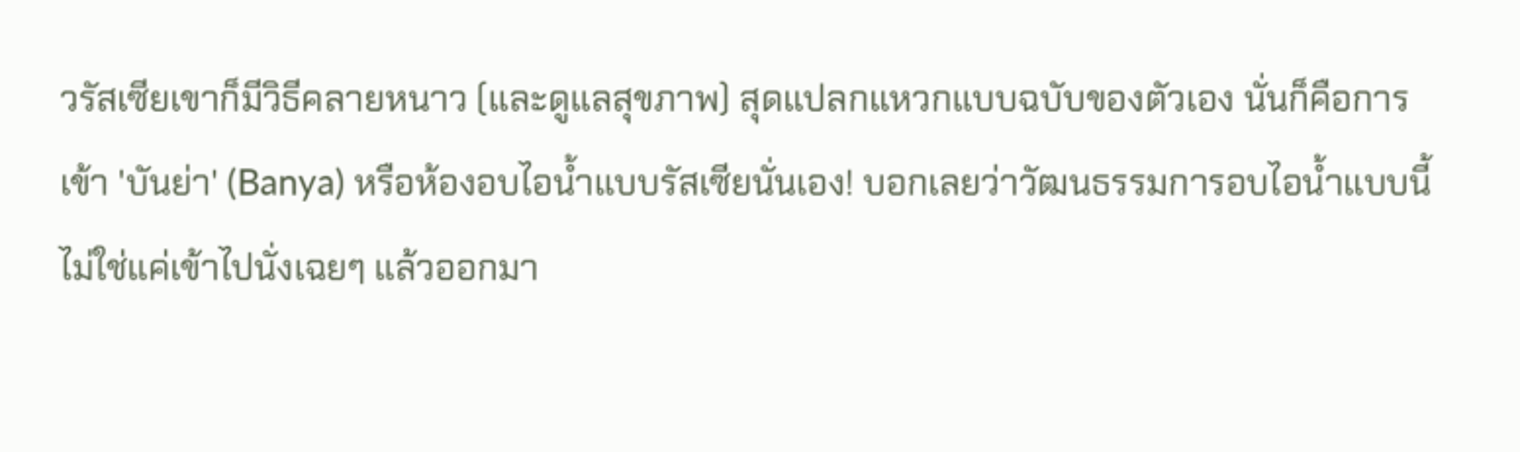วรัสเซียเขาก็มีวิธีคลายหนาว (และดูแลสุขภาพ) สุดแปลกแหวกแบบฉบับของตัวเอง นั่นก็คือการเข้า 'บันย่า' (Banya) หรือห้องอบไอน้ำแบบรัสเซียนั่นเอง! บอกเลยว่าวัฒนธรรมการอบไอน้ำแบบนี้ ไม่ใช่แค่เข้าไปนั่งเฉยๆ แล้วออกมา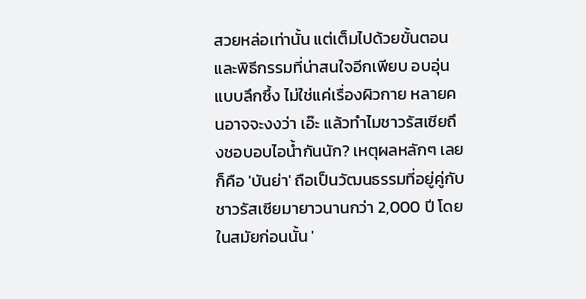สวยหล่อเท่านั้น แต่เต็มไปด้วยขั้นตอนและพิธีกรรมที่น่าสนใจอีกเพียบ อบอุ่นแบบลึกซึ้ง ไม่ใช่แค่เรื่องผิวกาย หลายคนอาจจะงงว่า เอ๊ะ แล้วทำไมชาวรัสเซียถึงชอบอบไอน้ำกันนัก? เหตุผลหลักๆ เลยก็คือ 'บันย่า' ถือเป็นวัฒนธรรมที่อยู่คู่กับชาวรัสเซียมายาวนานกว่า 2,000 ปี โดยในสมัยก่อนนั้น '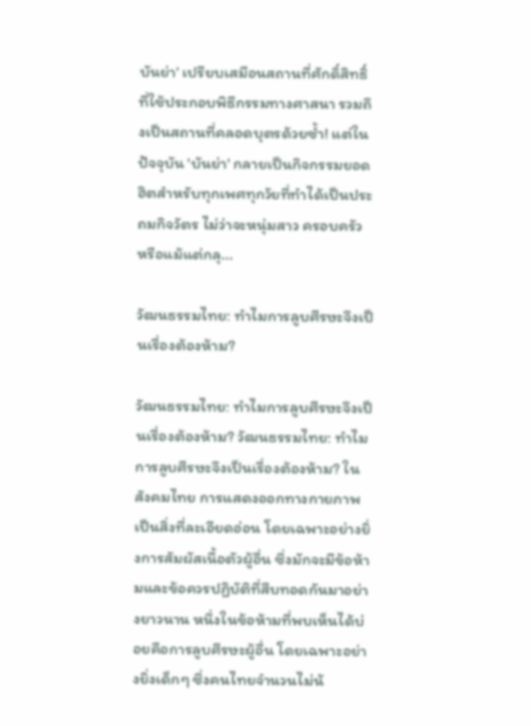บันย่า' เปรียบเสมือนสถานที่ศักดิ์สิทธิ์ที่ใช้ประกอบพิธีกรรมทางศาสนา รวมถึงเป็นสถานที่คลอดบุตรด้วยซ้ำ! แต่ในปัจจุบัน 'บันย่า' กลายเป็นกิจกรรมยอดฮิตสำหรับทุกเพศทุกวัยที่ทำได้เป็นประถมกิจวัตร ไม่ว่าจะหนุ่มสาว ครอบครัว หรือแม้แต่กลุ...

วัฒนธรรมไทย: ทำไมการลูบศีรษะจึงเป็นเรื่องต้องห้าม?

วัฒนธรรมไทย: ทำไมการลูบศีรษะจึงเป็นเรื่องต้องห้าม? วัฒนธรรมไทย: ทำไมการลูบศีรษะจึงเป็นเรื่องต้องห้าม? ในสังคมไทย การแสดงออกทางกายภาพเป็นสิ่งที่ละเอียดอ่อน โดยเฉพาะอย่างยิ่งการสัมผัสเนื้อตัวผู้อื่น ซึ่งมักจะมีข้อห้ามและข้อควรปฏิบัติที่สืบทอดกันมาอย่างยาวนาน หนึ่งในข้อห้ามที่พบเห็นได้บ่อยคือการลูบศีรษะผู้อื่น โดยเฉพาะอย่างยิ่งเด็กๆ ซึ่งคนไทยจำนวนไม่น้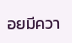อยมีควา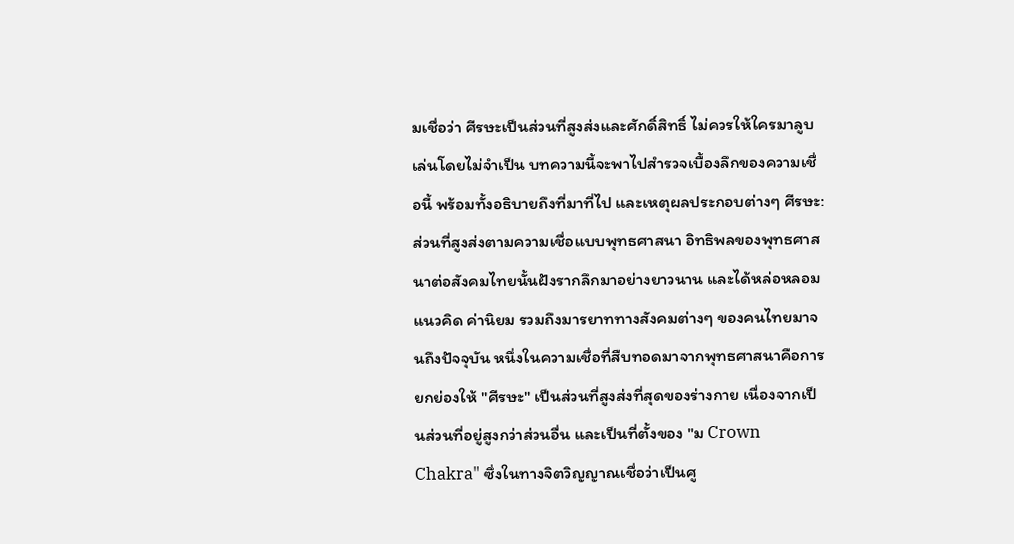มเชื่อว่า ศีรษะเป็นส่วนที่สูงส่งและศักดิ์สิทธิ์ ไม่ควรให้ใครมาลูบเล่นโดยไม่จำเป็น บทความนี้จะพาไปสำรวจเบื้องลึกของความเชื่อนี้ พร้อมทั้งอธิบายถึงที่มาที่ไป และเหตุผลประกอบต่างๆ ศีรษะ: ส่วนที่สูงส่งตามความเชื่อแบบพุทธศาสนา อิทธิพลของพุทธศาสนาต่อสังคมไทยนั้นฝังรากลึกมาอย่างยาวนาน และได้หล่อหลอมแนวคิด ค่านิยม รวมถึงมารยาททางสังคมต่างๆ ของคนไทยมาจนถึงปัจจุบัน หนึ่งในความเชื่อที่สืบทอดมาจากพุทธศาสนาคือการยกย่องให้ "ศีรษะ" เป็นส่วนที่สูงส่งที่สุดของร่างกาย เนื่องจากเป็นส่วนที่อยู่สูงกว่าส่วนอื่น และเป็นที่ตั้งของ "ม Crown Chakra" ซึ่งในทางจิตวิญญาณเชื่อว่าเป็นศู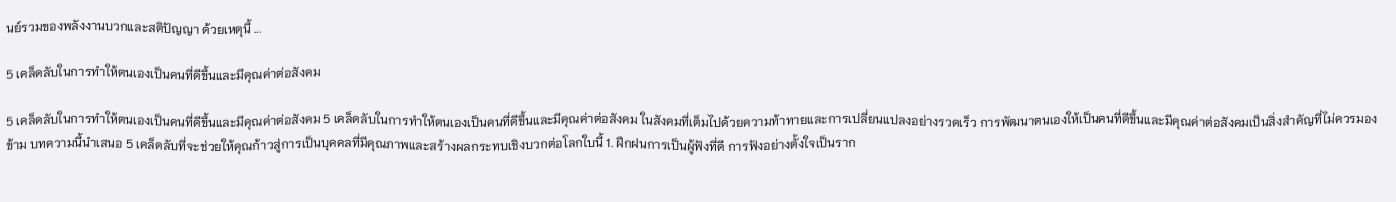นย์รวมของพลังงานบวกและสติปัญญา ด้วยเหตุนี้ ...

5 เคล็ดลับในการทำให้ตนเองเป็นคนที่ดีขึ้นและมีคุณค่าต่อสังคม

5 เคล็ดลับในการทำให้ตนเองเป็นคนที่ดีขึ้นและมีคุณค่าต่อสังคม 5 เคล็ดลับในการทำให้ตนเองเป็นคนที่ดีขึ้นและมีคุณค่าต่อสังคม ในสังคมที่เต็มไปด้วยความท้าทายและการเปลี่ยนแปลงอย่างรวดเร็ว การพัฒนาตนเองให้เป็นคนที่ดีขึ้นและมีคุณค่าต่อสังคมเป็นสิ่งสำคัญที่ไม่ควรมองข้าม บทความนี้นำเสนอ 5 เคล็ดลับที่จะช่วยให้คุณก้าวสู่การเป็นบุคคลที่มีคุณภาพและสร้างผลกระทบเชิงบวกต่อโลกใบนี้ 1. ฝึกฝนการเป็นผู้ฟังที่ดี การฟังอย่างตั้งใจเป็นราก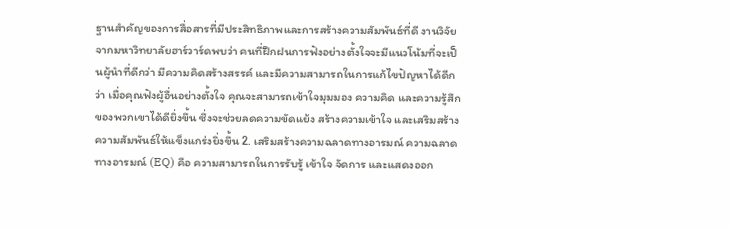ฐานสำคัญของการสื่อสารที่มีประสิทธิภาพและการสร้างความสัมพันธ์ที่ดี งานวิจัยจากมหาวิทยาลัยฮาร์วาร์ดพบว่า คนที่ฝึกฝนการฟังอย่างตั้งใจจะมีแนวโน้มที่จะเป็นผู้นำที่ดีกว่า มีความคิดสร้างสรรค์ และมีความสามารถในการแก้ไขปัญหาได้ดีกว่า เมื่อคุณฟังผู้อื่นอย่างตั้งใจ คุณจะสามารถเข้าใจมุมมอง ความคิด และความรู้สึกของพวกเขาได้ดียิ่งขึ้น ซึ่งจะช่วยลดความขัดแย้ง สร้างความเข้าใจ และเสริมสร้างความสัมพันธ์ให้แข็งแกร่งยิ่งขึ้น 2. เสริมสร้างความฉลาดทางอารมณ์ ความฉลาดทางอารมณ์ (EQ) คือ ความสามารถในการรับรู้ เข้าใจ จัดการ และแสดงออก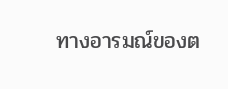ทางอารมณ์ของต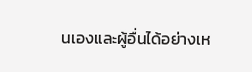นเองและผู้อื่นได้อย่างเห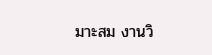มาะสม งานวิ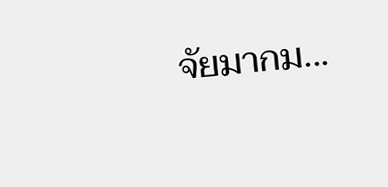จัยมากม...